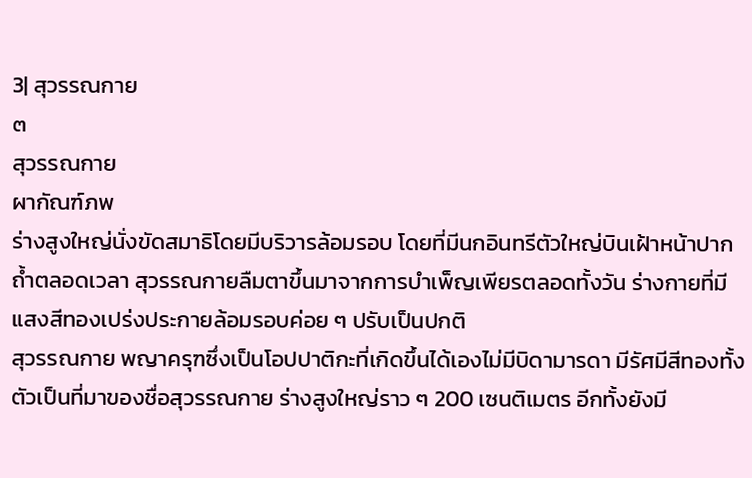3| สุวรรณกาย
๓
สุวรรณกาย
ผากัณฑ์ภพ
ร่างสูงใหญ่นั่งขัดสมาธิโดยมีบริวารล้อมรอบ โดยที่มีนกอินทรีตัวใหญ่บินเฝ้าหน้าปากถ้ำตลอดเวลา สุวรรณกายลืมตาขึ้นมาจากการบำเพ็ญเพียรตลอดทั้งวัน ร่างกายที่มีแสงสีทองเปร่งประกายล้อมรอบค่อย ๆ ปรับเป็นปกติ
สุวรรณกาย พญาครุฑซึ่งเป็นโอปปาติกะที่เกิดขึ้นได้เองไม่มีบิดามารดา มีรัศมีสีทองทั้งตัวเป็นที่มาของชื่อสุวรรณกาย ร่างสูงใหญ่ราว ๆ 200 เซนติเมตร อีกทั้งยังมี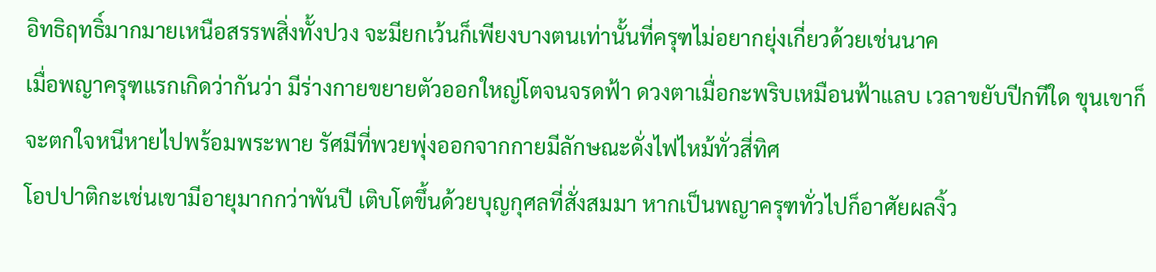อิทธิฤทธิ์มากมายเหนือสรรพสิ่งทั้งปวง จะมียกเว้นก็เพียงบางตนเท่านั้นที่ครุฑไม่อยากยุ่งเกี่ยวด้วยเช่นนาค
เมื่อพญาครุฑแรกเกิดว่ากันว่า มีร่างกายขยายตัวออกใหญ่โตจนจรดฟ้า ดวงตาเมื่อกะพริบเหมือนฟ้าแลบ เวลาขยับปีกทีใด ขุนเขาก็จะตกใจหนีหายไปพร้อมพระพาย รัศมีที่พวยพุ่งออกจากกายมีลักษณะดั่งไฟไหม้ทั่วสี่ทิศ
โอปปาติกะเช่นเขามีอายุมากกว่าพันปี เติบโตขึ้นด้วยบุญกุศลที่สั่งสมมา หากเป็นพญาครุฑทั่วไปก็อาศัยผลงิ้ว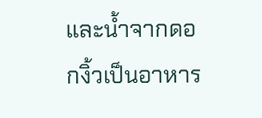และน้ำจากดอกงิ้วเป็นอาหาร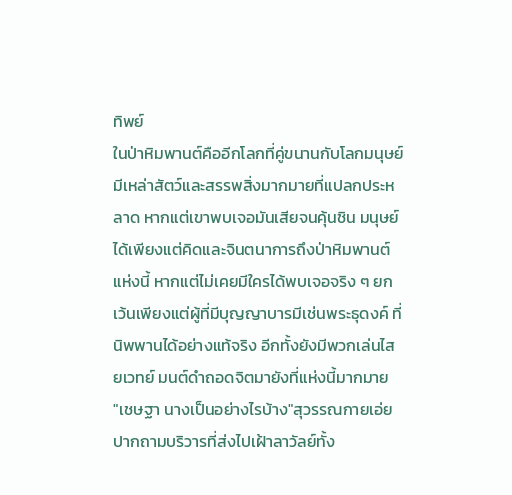ทิพย์
ในป่าหิมพานต์คืออีกโลกที่คู่ขนานกับโลกมนุษย์ มีเหล่าสัตว์และสรรพสิ่งมากมายที่แปลกประหลาด หากแต่เขาพบเจอมันเสียจนคุ้นชิน มนุษย์ได้เพียงแต่คิดและจินตนาการถึงป่าหิมพานต์แห่งนี้ หากแต่ไม่เคยมีใครได้พบเจอจริง ๆ ยกเว้นเพียงแต่ผู้ที่มีบุญญาบารมีเช่นพระธุดงค์ ที่นิพพานได้อย่างแท้จริง อีกทั้งยังมีพวกเล่นไสยเวทย์ มนต์ดำถอดจิตมายังที่แห่งนี้มากมาย
"เชษฐา นางเป็นอย่างไรบ้าง"สุวรรณกายเอ่ยปากถามบริวารที่ส่งไปเฝ้าลาวัลย์ทั้ง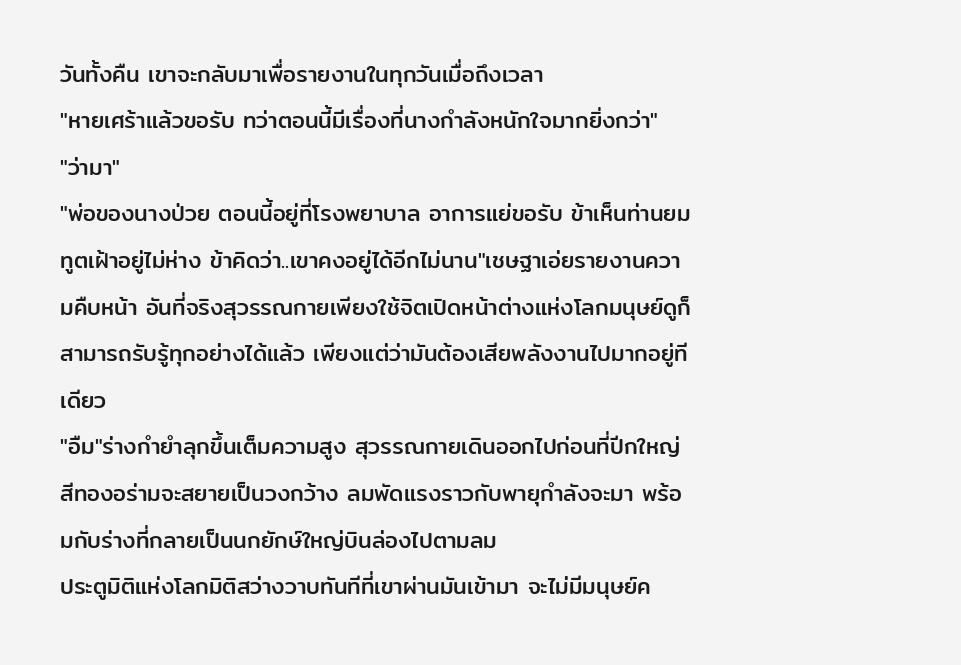วันทั้งคืน เขาจะกลับมาเพื่อรายงานในทุกวันเมื่อถึงเวลา
"หายเศร้าแล้วขอรับ ทว่าตอนนี้มีเรื่องที่นางกำลังหนักใจมากยิ่งกว่า"
"ว่ามา"
"พ่อของนางป่วย ตอนนี้อยู่ที่โรงพยาบาล อาการแย่ขอรับ ข้าเห็นท่านยมทูตเฝ้าอยู่ไม่ห่าง ข้าคิดว่า..เขาคงอยู่ได้อีกไม่นาน"เชษฐาเอ่ยรายงานความคืบหน้า อันที่จริงสุวรรณกายเพียงใช้จิตเปิดหน้าต่างแห่งโลกมนุษย์ดูก็สามารถรับรู้ทุกอย่างได้แล้ว เพียงแต่ว่ามันต้องเสียพลังงานไปมากอยู่ทีเดียว
"อืม"ร่างกำยำลุกขึ้นเต็มความสูง สุวรรณกายเดินออกไปก่อนที่ปีกใหญ่สีทองอร่ามจะสยายเป็นวงกว้าง ลมพัดแรงราวกับพายุกำลังจะมา พร้อมกับร่างที่กลายเป็นนกยักษ์ใหญ่บินล่องไปตามลม
ประตูมิติแห่งโลกมิติสว่างวาบทันทีที่เขาผ่านมันเข้ามา จะไม่มีมนุษย์ค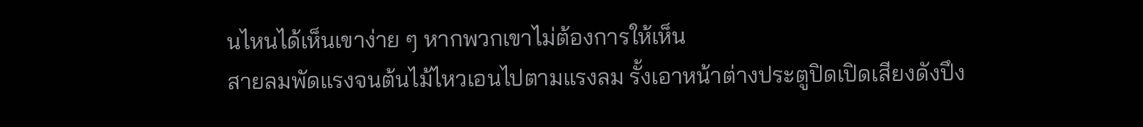นไหนได้เห็นเขาง่าย ๆ หากพวกเขาไม่ต้องการให้เห็น
สายลมพัดแรงจนต้นไม้ไหวเอนไปตามแรงลม รั้งเอาหน้าต่างประตูปิดเปิดเสียงดังปึง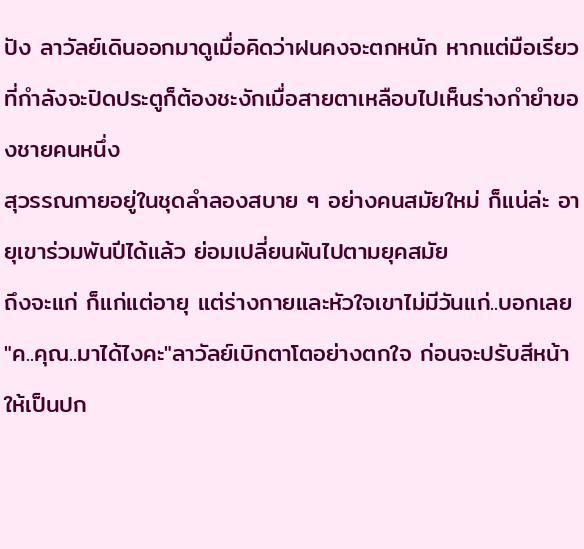ปัง ลาวัลย์เดินออกมาดูเมื่อคิดว่าฝนคงจะตกหนัก หากแต่มือเรียวที่กำลังจะปิดประตูก็ต้องชะงักเมื่อสายตาเหลือบไปเห็นร่างกำยำของชายคนหนึ่ง
สุวรรณกายอยู่ในชุดลำลองสบาย ๆ อย่างคนสมัยใหม่ ก็แน่ล่ะ อายุเขาร่วมพันปีได้แล้ว ย่อมเปลี่ยนผันไปตามยุคสมัย
ถึงจะแก่ ก็แก่แต่อายุ แต่ร่างกายและหัวใจเขาไม่มีวันแก่..บอกเลย
"ค..คุณ..มาได้ไงคะ"ลาวัลย์เบิกตาโตอย่างตกใจ ก่อนจะปรับสีหน้าให้เป็นปก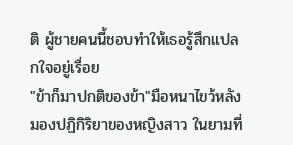ติ ผู้ชายคนนี้ชอบทำให้เธอรู้สึกแปลกใจอยู่เรื่อย
"ข้าก็มาปกติของข้า"มือหนาไขว้หลังมองปฏิกิริยาของหญิงสาว ในยามที่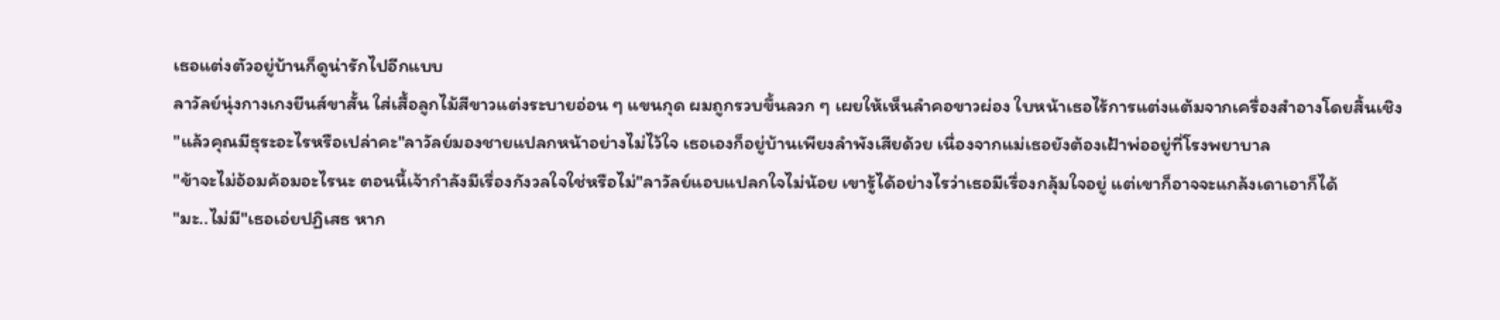เธอแต่งตัวอยู่บ้านก็ดูน่ารักไปอีกแบบ
ลาวัลย์นุ่งกางเกงยีนส์ขาสั้น ใส่เสื้อลูกไม้สีขาวแต่งระบายอ่อน ๆ แขนกุด ผมถูกรวบขึ้นลวก ๆ เผยให้เห็นลำคอขาวผ่อง ใบหน้าเธอไร้การแต่งแต้มจากเครื่องสำอางโดยสิ้นเชิง
"แล้วคุณมีธุระอะไรหรือเปล่าคะ"ลาวัลย์มองชายแปลกหน้าอย่างไม่ไว้ใจ เธอเองก็อยู่บ้านเพียงลำพังเสียด้วย เนื่องจากแม่เธอยังต้องเฝ้าพ่ออยู่ที่โรงพยาบาล
"ข้าจะไม่อ้อมค้อมอะไรนะ ตอนนี้เจ้ากำลังมีเรื่องกังวลใจใช่หรือไม่"ลาวัลย์แอบแปลกใจไม่น้อย เขารู้ได้อย่างไรว่าเธอมีเรื่องกลุ้มใจอยู่ แต่เขาก็อาจจะแกล้งเดาเอาก็ได้
"มะ..ไม่มี"เธอเอ่ยปฏิเสธ หาก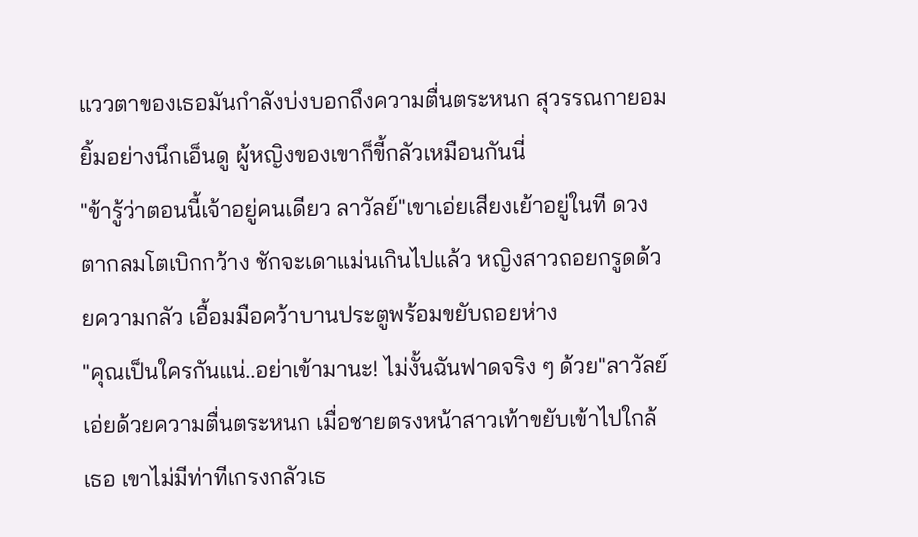แววตาของเธอมันกำลังบ่งบอกถึงความตื่นตระหนก สุวรรณกายอมยิ้มอย่างนึกเอ็นดู ผู้หญิงของเขาก็ขี้กลัวเหมือนกันนี่
"ข้ารู้ว่าตอนนี้เจ้าอยู่คนเดียว ลาวัลย์"เขาเอ่ยเสียงเย้าอยู่ในที ดวงตากลมโตเบิกกว้าง ชักจะเดาแม่นเกินไปแล้ว หญิงสาวถอยกรูดด้วยความกลัว เอื้อมมือคว้าบานประตูพร้อมขยับถอยห่าง
"คุณเป็นใครกันแน่..อย่าเข้ามานะ! ไม่งั้นฉันฟาดจริง ๆ ด้วย"ลาวัลย์เอ่ยด้วยความตื่นตระหนก เมื่อชายตรงหน้าสาวเท้าขยับเข้าไปใกล้เธอ เขาไม่มีท่าทีเกรงกลัวเธ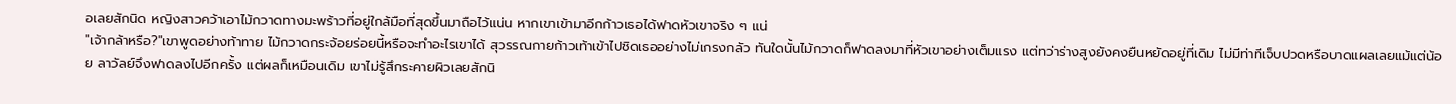อเลยสักนิด หญิงสาวคว้าเอาไม้กวาดทางมะพร้าวที่อยู่ใกล้มือที่สุดขึ้นมาถือไว้แน่น หากเขาเข้ามาอีกก้าวเธอได้ฟาดหัวเขาจริง ๆ แน่
"เจ้ากล้าหรือ?"เขาพูดอย่างท้าทาย ไม้กวาดกระจ้อยร่อยนี้หรือจะทำอะไรเขาได้ สุวรรณกายก้าวเท้าเข้าไปชิดเธออย่างไม่เกรงกลัว ทันใดนั้นไม้กวาดก็ฟาดลงมาที่หัวเขาอย่างเต็มแรง แต่ทว่าร่างสูงยังคงยืนหยัดอยู่ที่เดิม ไม่มีท่าทีเจ็บปวดหรือบาดแผลเลยแม้แต่น้อย ลาวัลย์จึงฟาดลงไปอีกครั้ง แต่ผลก็เหมือนเดิม เขาไม่รู้สึกระคายผิวเลยสักนิ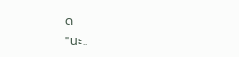ด
"นะ..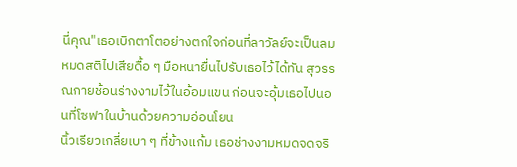นี่คุณ"เธอเบิกตาโตอย่างตกใจก่อนที่ลาวัลย์จะเป็นลมหมดสติไปเสียดื้อ ๆ มือหนายื่นไปรับเธอไว้ได้ทัน สุวรรณกายช้อนร่างงามไว้ในอ้อมแขน ก่อนจะอุ้มเธอไปนอนที่โซฟาในบ้านด้วยความอ่อนโยน
นิ้วเรียวเกลี่ยเบา ๆ ที่ข้างแก้ม เธอช่างงามหมดจดจริ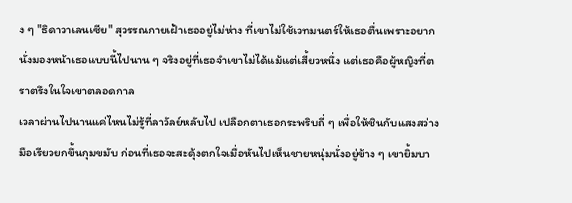ง ๆ "ธิดาวาเลนเซีย" สุวรรณกายเฝ้าเธออยู่ไม่ห่าง ที่เขาไม่ใช้เวทมนตร์ให้เธอตื่นเพราะอยากนั่งมองหน้าเธอแบบนี้ไปนาน ๆ จริงอยู่ที่เธอจำเขาไม่ได้แม้แต่เสี้ยวหนึ่ง แต่เธอคือผู้หญิงที่ตราตรึงในใจเขาตลอดกาล
เวลาผ่านไปนานแค่ไหนไม่รู้ที่ลาวัลย์หลับไป เปลือกตาเธอกระพริบถี่ ๆ เพื่อให้ชินกับแสงสว่าง มือเรียวยกขึ้นกุมขมับ ก่อนที่เธอจะสะดุ้งตกใจเมื่อหันไปเห็นชายหนุ่มนั่งอยู่ข้าง ๆ เขายิ้มบา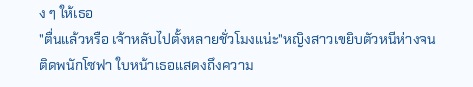ง ๆ ให้เธอ
"ตื่นแล้วหรือ เจ้าหลับไปตั้งหลายชั่วโมงแน่ะ"หญิงสาวเขยิบตัวหนีห่างจนติดพนักโซฟา ใบหน้าเธอแสดงถึงความ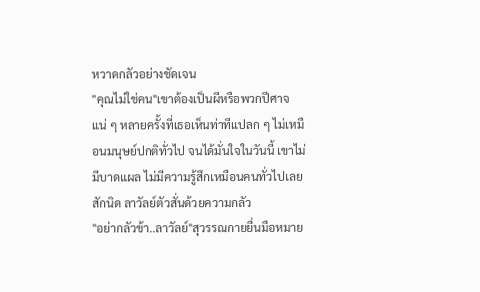หวาดกลัวอย่างชัดเจน
"คุณไม่ใช่คน"เขาต้องเป็นผีหรือพวกปีศาจแน่ ๆ หลายครั้งที่เธอเห็นท่าทีแปลก ๆ ไม่เหมือนมนุษย์ปกติทั่วไป จนได้มั่นใจในวันนี้ เขาไม่มีบาดแผล ไม่มีความรู้สึกเหมือนคนทั่วไปเลยสักนิด ลาวัลย์ตัวสั่นด้วยความกลัว
"อย่ากลัวข้า..ลาวัลย์"สุวรรณกายยื่นมือหมาย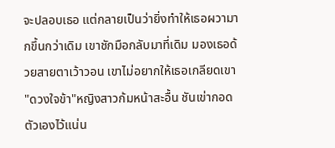จะปลอบเธอ แต่กลายเป็นว่ายิ่งทำให้เธอผวามากขึ้นกว่าเดิม เขาชักมือกลับมาที่เดิม มองเธอด้วยสายตาเว้าวอน เขาไม่อยากให้เธอเกลียดเขา
"ดวงใจข้า"หญิงสาวก้มหน้าสะอื้น ชันเข่ากอดตัวเองไว้แน่น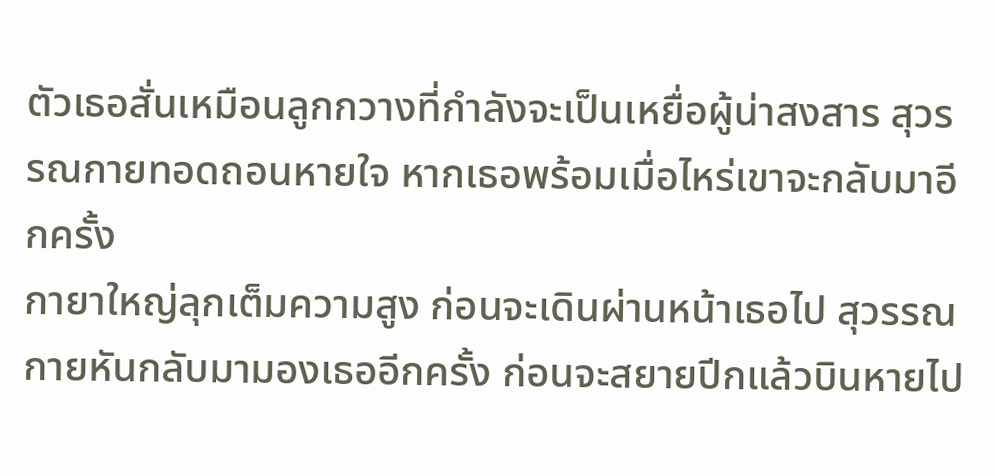ตัวเธอสั่นเหมือนลูกกวางที่กำลังจะเป็นเหยื่อผู้น่าสงสาร สุวรรณกายทอดถอนหายใจ หากเธอพร้อมเมื่อไหร่เขาจะกลับมาอีกครั้ง
กายาใหญ่ลุกเต็มความสูง ก่อนจะเดินผ่านหน้าเธอไป สุวรรณกายหันกลับมามองเธออีกครั้ง ก่อนจะสยายปีกแล้วบินหายไป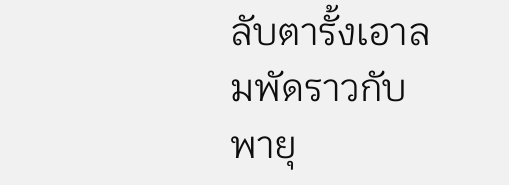ลับตารั้งเอาลมพัดราวกับพายุ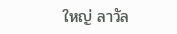ใหญ่ ลาวัล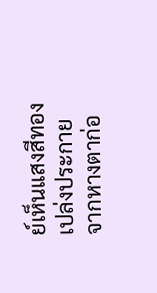ย์เห็นแสงสีทองเปล่งประกายจากหางตาก่อ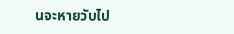นจะหายวับไป